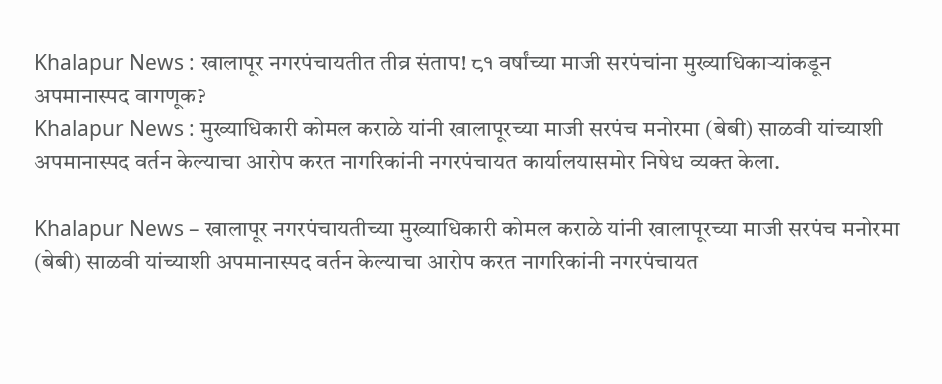Khalapur News : खालापूर नगरपंचायतीत तीव्र संताप! ८१ वर्षांच्या माजी सरपंचांना मुख्याधिकाऱ्यांकडून अपमानास्पद वागणूक?
Khalapur News : मुख्याधिकारी कोमल कराळे यांनी खालापूरच्या माजी सरपंच मनोरमा (बेबी) साळवी यांच्याशी अपमानास्पद वर्तन केल्याचा आरोप करत नागरिकांनी नगरपंचायत कार्यालयासमोर निषेध व्यक्त केला.

Khalapur News – खालापूर नगरपंचायतीच्या मुख्याधिकारी कोमल कराळे यांनी खालापूरच्या माजी सरपंच मनोरमा (बेबी) साळवी यांच्याशी अपमानास्पद वर्तन केल्याचा आरोप करत नागरिकांनी नगरपंचायत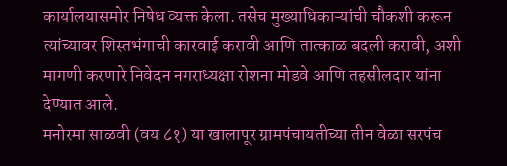कार्यालयासमोर निषेध व्यक्त केला. तसेच मुख्याधिकाऱ्यांची चौकशी करून त्यांच्यावर शिस्तभंगाची कारवाई करावी आणि तात्काळ बदली करावी, अशी मागणी करणारे निवेदन नगराध्यक्षा रोशना मोडवे आणि तहसीलदार यांना देण्यात आले.
मनोरमा साळवी (वय ८१) या खालापूर ग्रामपंचायतीच्या तीन वेळा सरपंच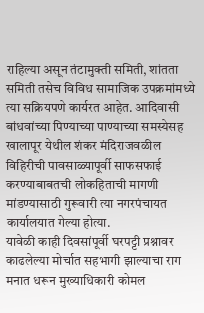राहिल्या असून तंटामुक्ती समिती, शांतता समिती तसेच विविध सामाजिक उपक्रमांमध्ये त्या सक्रियपणे कार्यरत आहेत. आदिवासी बांधवांच्या पिण्याच्या पाण्याच्या समस्येसह खालापूर येथील शंकर मंदिराजवळील विहिरीची पावसाळ्यापूर्वी साफसफाई करण्याबाबतची लोकहिताची मागणी मांडण्यासाठी गुरूवारी त्या नगरपंचायत कार्यालयात गेल्या होत्या.
यावेळी काही दिवसांपूर्वी घरपट्टी प्रश्नावर काढलेल्या मोर्चात सहभागी झाल्याचा राग मनात धरून मुख्याधिकारी कोमल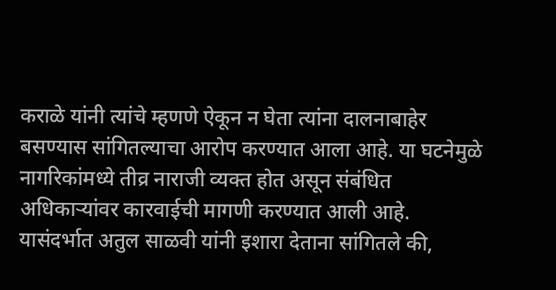कराळे यांनी त्यांचे म्हणणे ऐकून न घेता त्यांना दालनाबाहेर बसण्यास सांगितल्याचा आरोप करण्यात आला आहे. या घटनेमुळे नागरिकांमध्ये तीव्र नाराजी व्यक्त होत असून संबंधित अधिकाऱ्यांवर कारवाईची मागणी करण्यात आली आहे.
यासंदर्भात अतुल साळवी यांनी इशारा देताना सांगितले की,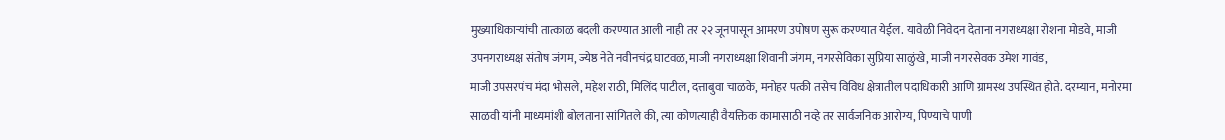मुख्याधिकाऱ्यांची तात्काळ बदली करण्यात आली नाही तर २२ जूनपासून आमरण उपोषण सुरू करण्यात येईल. यावेळी निवेदन देताना नगराध्यक्षा रोशना मोडवे, माजी उपनगराध्यक्ष संतोष जंगम, ज्येष्ठ नेते नवीनचंद्र घाटवळ, माजी नगराध्यक्षा शिवानी जंगम, नगरसेविका सुप्रिया साळुंखे, माजी नगरसेवक उमेश गावंड,
माजी उपसरपंच मंदा भोसले, महेश राठी, मिलिंद पाटील, दत्ताबुवा चाळके, मनोहर पत्की तसेच विविध क्षेत्रातील पदाधिकारी आणि ग्रामस्थ उपस्थित होते. दरम्यान, मनोरमा साळवी यांनी माध्यमांशी बोलताना सांगितले की, त्या कोणत्याही वैयक्तिक कामासाठी नव्हे तर सार्वजनिक आरोग्य, पिण्याचे पाणी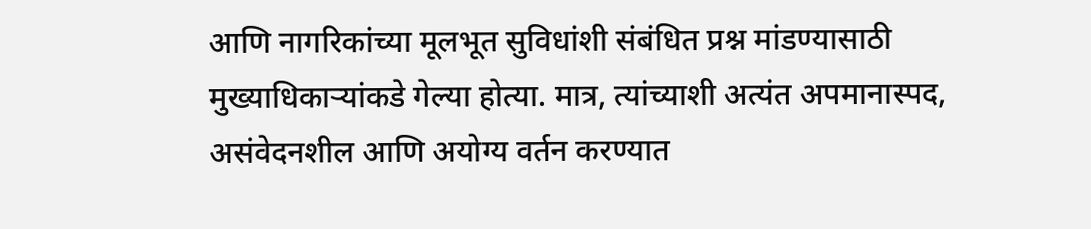आणि नागरिकांच्या मूलभूत सुविधांशी संबंधित प्रश्न मांडण्यासाठी मुख्याधिकाऱ्यांकडे गेल्या होत्या. मात्र, त्यांच्याशी अत्यंत अपमानास्पद, असंवेदनशील आणि अयोग्य वर्तन करण्यात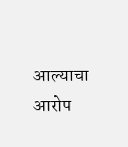आल्याचा आरोप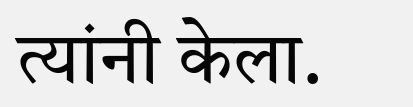त्यांनी केला.